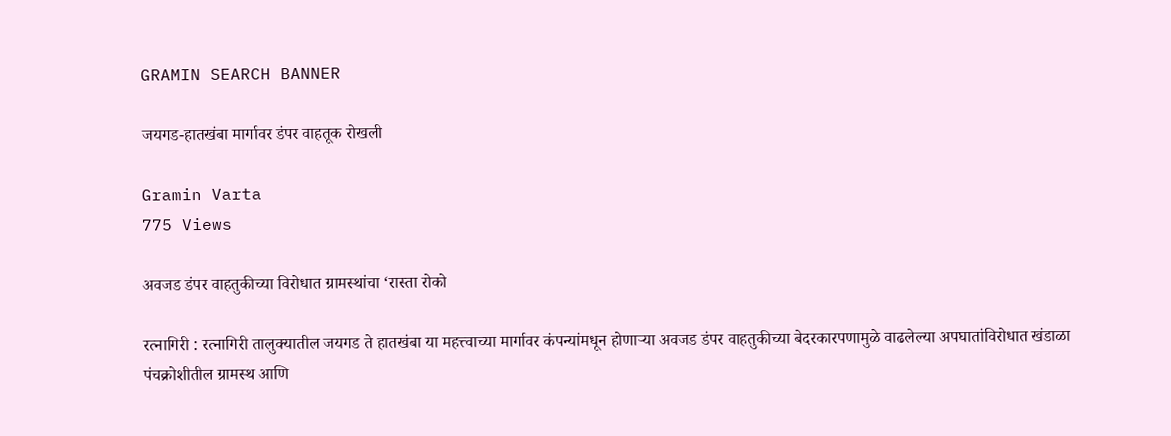GRAMIN SEARCH BANNER

जयगड-हातखंबा मार्गावर डंपर वाहतूक रोखली

Gramin Varta
775 Views

अवजड डंपर वाहतुकीच्या विरोधात ग्रामस्थांचा ‘रास्ता रोको

रत्नागिरी : रत्नागिरी तालुक्यातील जयगड ते हातखंबा या महत्त्वाच्या मार्गावर कंपन्यांमधून होणाऱ्या अवजड डंपर वाहतुकीच्या बेदरकारपणामुळे वाढलेल्या अपघातांविरोधात खंडाळा पंचक्रोशीतील ग्रामस्थ आणि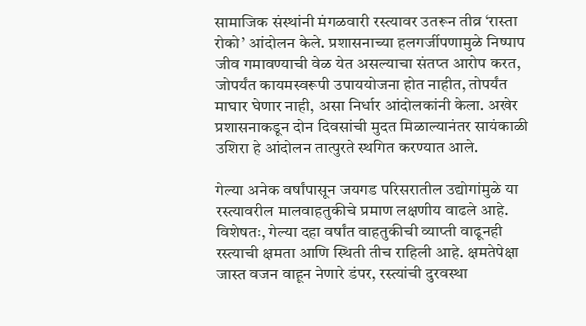सामाजिक संस्थांनी मंगळवारी रस्त्यावर उतरून तीव्र ‘रास्ता रोको’ आंदोलन केले. प्रशासनाच्या हलगर्जीपणामुळे निष्पाप जीव गमावण्याची वेळ येत असल्याचा संतप्त आरोप करत, जोपर्यंत कायमस्वरूपी उपाययोजना होत नाहीत, तोपर्यंत माघार घेणार नाही, असा निर्धार आंदोलकांनी केला. अखेर प्रशासनाकडून दोन दिवसांची मुदत मिळाल्यानंतर सायंकाळी उशिरा हे आंदोलन तात्पुरते स्थगित करण्यात आले.

गेल्या अनेक वर्षांपासून जयगड परिसरातील उद्योगांमुळे या रस्त्यावरील मालवाहतुकीचे प्रमाण लक्षणीय वाढले आहे. विशेषतः, गेल्या दहा वर्षांत वाहतुकीची व्याप्ती वाढूनही रस्त्याची क्षमता आणि स्थिती तीच राहिली आहे. क्षमतेपेक्षा जास्त वजन वाहून नेणारे डंपर, रस्त्यांची दुरवस्था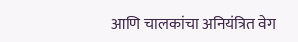आणि चालकांचा अनियंत्रित वेग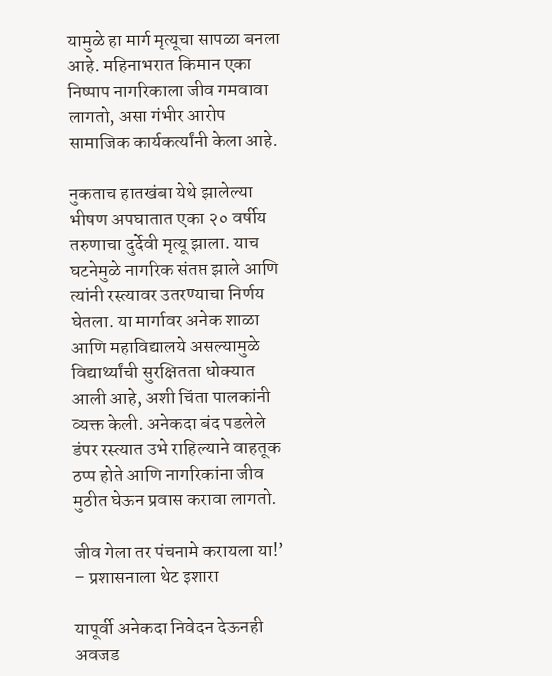यामुळे हा मार्ग मृत्यूचा सापळा बनला आहे. महिनाभरात किमान एका निष्पाप नागरिकाला जीव गमवावा लागतो, असा गंभीर आरोप सामाजिक कार्यकर्त्यांनी केला आहे.

नुकताच हातखंबा येथे झालेल्या भीषण अपघातात एका २० वर्षीय तरुणाचा दुर्देवी मृत्यू झाला. याच घटनेमुळे नागरिक संतप्त झाले आणि त्यांनी रस्त्यावर उतरण्याचा निर्णय घेतला. या मार्गावर अनेक शाळा आणि महाविद्यालये असल्यामुळे विद्यार्थ्यांची सुरक्षितता धोक्यात आली आहे, अशी चिंता पालकांनी व्यक्त केली. अनेकदा बंद पडलेले डंपर रस्त्यात उभे राहिल्याने वाहतूक ठप्प होते आणि नागरिकांना जीव मुठीत घेऊन प्रवास करावा लागतो.

जीव गेला तर पंचनामे करायला या!’ – प्रशासनाला थेट इशारा

यापूर्वी अनेकदा निवेदन देऊनही अवजड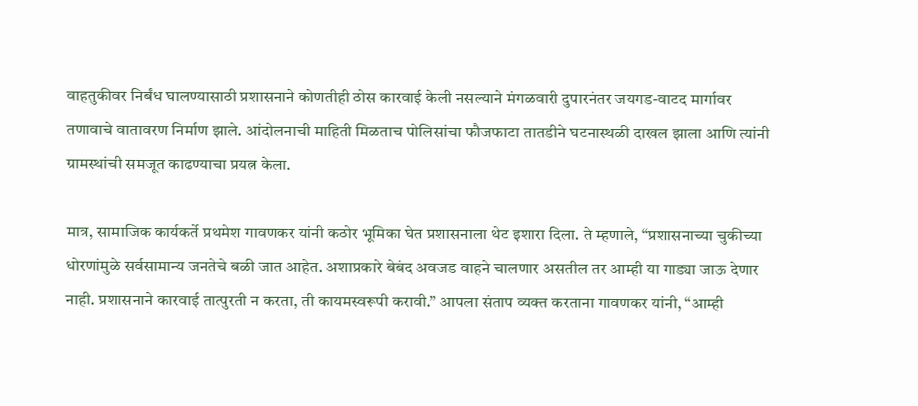वाहतुकीवर निर्बंध घालण्यासाठी प्रशासनाने कोणतीही ठोस कारवाई केली नसल्याने मंगळवारी दुपारनंतर जयगड-वाटद मार्गावर तणावाचे वातावरण निर्माण झाले. आंदोलनाची माहिती मिळताच पोलिसांचा फौजफाटा तातडीने घटनास्थळी दाखल झाला आणि त्यांनी ग्रामस्थांची समजूत काढण्याचा प्रयत्न केला.

मात्र, सामाजिक कार्यकर्ते प्रथमेश गावणकर यांनी कठोर भूमिका घेत प्रशासनाला थेट इशारा दिला. ते म्हणाले, “प्रशासनाच्या चुकीच्या धोरणांमुळे सर्वसामान्य जनतेचे बळी जात आहेत. अशाप्रकारे बेबंद अवजड वाहने चालणार असतील तर आम्ही या गाड्या जाऊ देणार नाही. प्रशासनाने कारवाई तात्पुरती न करता, ती कायमस्वरूपी करावी.” आपला संताप व्यक्त करताना गावणकर यांनी, “आम्ही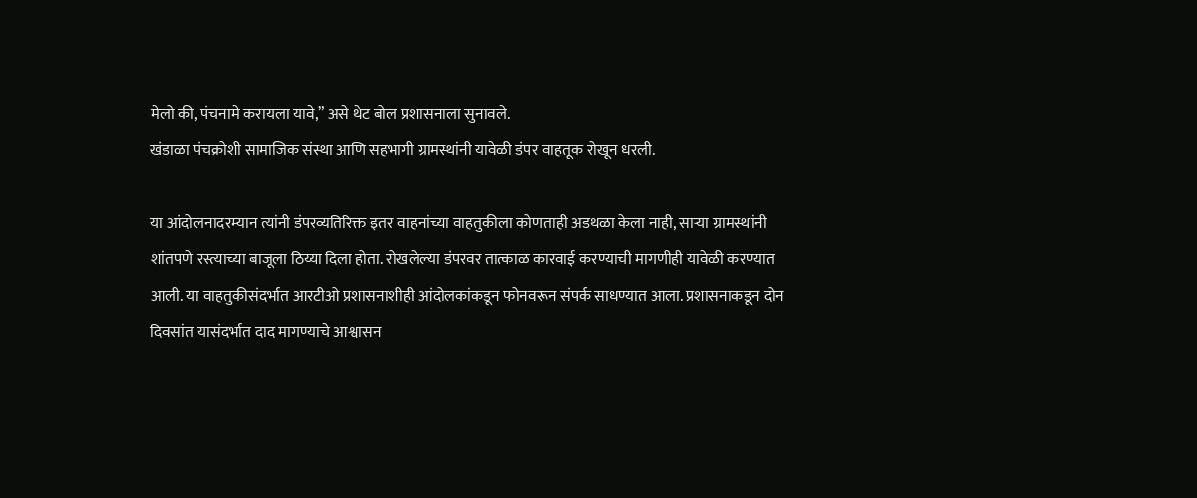मेलो की, पंचनामे करायला यावे,” असे थेट बोल प्रशासनाला सुनावले.
खंडाळा पंचक्रोशी सामाजिक संस्था आणि सहभागी ग्रामस्थांनी यावेळी डंपर वाहतूक रोखून धरली.

या आंदोलनादरम्यान त्यांनी डंपरव्यतिरिक्त इतर वाहनांच्या वाहतुकीला कोणताही अडथळा केला नाही, साऱ्या ग्रामस्थांनी शांतपणे रस्त्याच्या बाजूला ठिय्या दिला होता. रोखलेल्या डंपरवर तात्काळ कारवाई करण्याची मागणीही यावेळी करण्यात आली. या वाहतुकीसंदर्भात आरटीओ प्रशासनाशीही आंदोलकांकडून फोनवरून संपर्क साधण्यात आला. प्रशासनाकडून दोन दिवसांत यासंदर्भात दाद मागण्याचे आश्वासन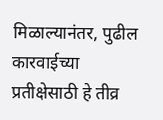मिळाल्यानंतर, पुढील कारवाईच्या प्रतीक्षेसाठी हे तीव्र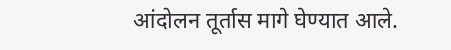आंदोलन तूर्तास मागे घेण्यात आले.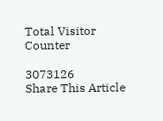Total Visitor Counter

3073126
Share This Article